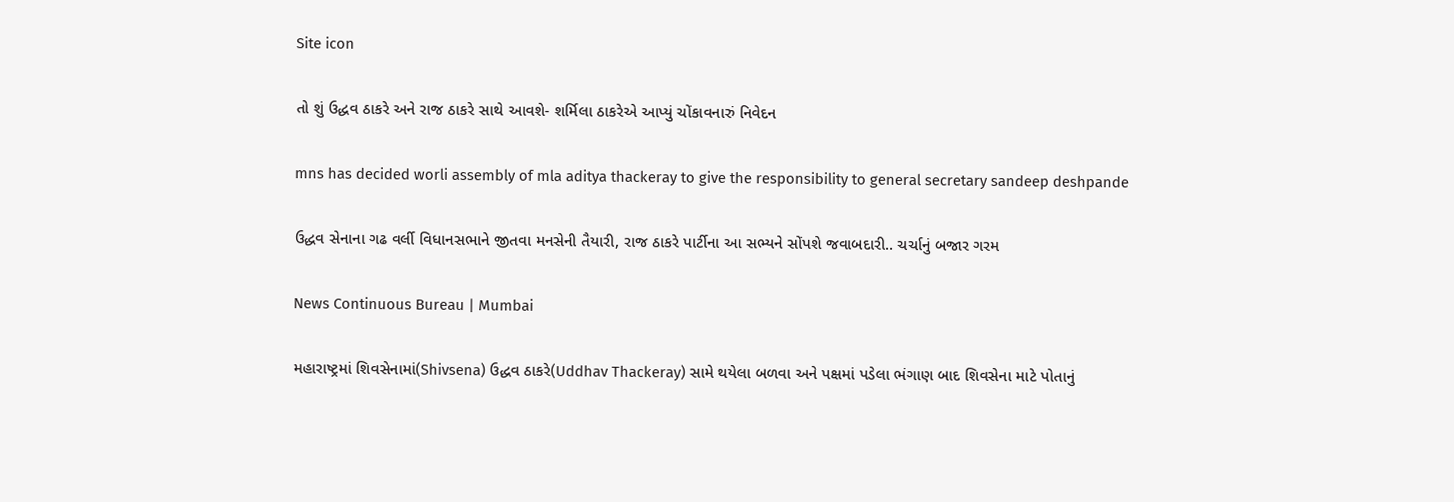Site icon

તો શું ઉદ્ધવ ઠાકરે અને રાજ ઠાકરે સાથે આવશે- શર્મિલા ઠાકરેએ આપ્યું ચોંકાવનારું નિવેદન

mns has decided worli assembly of mla aditya thackeray to give the responsibility to general secretary sandeep deshpande

ઉદ્ધવ સેનાના ગઢ વર્લી વિધાનસભાને જીતવા મનસેની તૈયારી, રાજ ઠાકરે પાર્ટીના આ સભ્યને સોંપશે જવાબદારી.. ચર્ચાનું બજાર ગરમ

News Continuous Bureau | Mumbai

મહારાષ્ટ્રમાં શિવસેનામાં(Shivsena) ઉદ્ધવ ઠાકરે(Uddhav Thackeray) સામે થયેલા બળવા અને પક્ષમાં પડેલા ભંગાણ બાદ શિવસેના માટે પોતાનું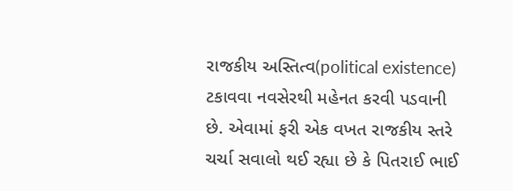રાજકીય અસ્તિત્વ(political existence) ટકાવવા નવસેરથી મહેનત કરવી પડવાની છે. એવામાં ફરી એક વખત રાજકીય સ્તરે ચર્ચા સવાલો થઈ રહ્યા છે કે પિતરાઈ ભાઈ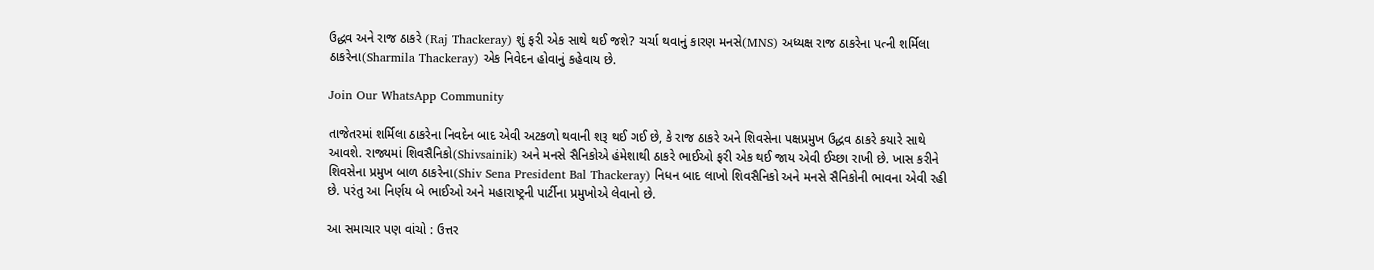ઉદ્ધવ અને રાજ ઠાકરે (Raj Thackeray) શું ફરી એક સાથે થઈ જશે? ચર્ચા થવાનું કારણ મનસે(MNS) અધ્યક્ષ રાજ ઠાકરેના પત્ની શર્મિલા ઠાકરેના(Sharmila Thackeray) એક નિવેદન હોવાનું કહેવાય છે.

Join Our WhatsApp Community

તાજેતરમાં શર્મિલા ઠાકરેના નિવદેન બાદ એવી અટકળો થવાની શરૂ થઈ ગઈ છે, કે રાજ ઠાકરે અને શિવસેના પક્ષપ્રમુખ ઉદ્ધવ ઠાકરે કયારે સાથે આવશે. રાજ્યમાં શિવસૈનિકો(Shivsainik) અને મનસે સૈનિકોએ હંમેશાથી ઠાકરે ભાઈઓ ફરી એક થઈ જાય એવી ઈચ્છા રાખી છે. ખાસ કરીને શિવસેના પ્રમુખ બાળ ઠાકરેના(Shiv Sena President Bal Thackeray) નિધન બાદ લાખો શિવસૈનિકો અને મનસે સૈનિકોની ભાવના એવી રહી છે. પરંતુ આ નિર્ણય બે ભાઈઓ અને મહારાષ્ટ્રની પાર્ટીના પ્રમુખોએ લેવાનો છે.

આ સમાચાર પણ વાંચો : ઉત્તર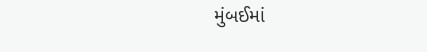મુંબઈમાં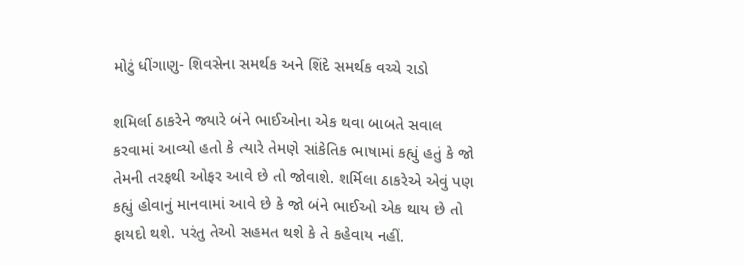મોટું ધીંગાણુ- શિવસેના સમર્થક અને શિંદે સમર્થક વચ્ચે રાડો

શમિર્લા ઠાકરેને જ્યારે બંને ભાઈઓના એક થવા બાબતે સવાલ કરવામાં આવ્યો હતો કે ત્યારે તેમણે સાંકેતિક ભાષામાં કહ્યું હતું કે જો તેમની તરફથી ઓફર આવે છે તો જોવાશે. શર્મિલા ઠાકરેએ એવું પણ કહ્યું હોવાનું માનવામાં આવે છે કે જો બંને ભાઈઓ એક થાય છે તો ફાયદો થશે. પરંતુ તેઓ સહમત થશે કે તે કહેવાય નહીં.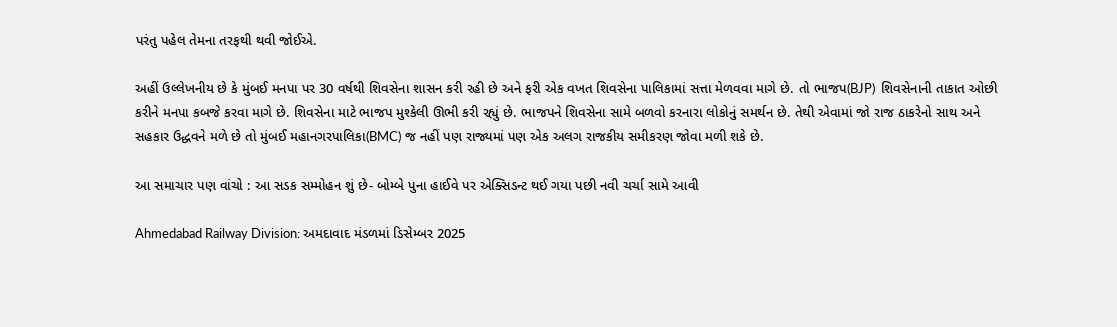પરંતુ પહેલ તેમના તરફથી થવી જોઈએ.

અહીં ઉલ્લેખનીય છે કે મુંબઈ મનપા પર 30 વર્ષથી શિવસેના શાસન કરી રહી છે અને ફરી એક વખત શિવસેના પાલિકામાં સત્તા મેળવવા માગે છે. તો ભાજપ(BJP)  શિવસેનાની તાકાત ઓછી કરીને મનપા કબજે કરવા માગે છે. શિવસેના માટે ભાજપ મુશ્કેલી ઊભી કરી રહ્યું છે. ભાજપને શિવસેના સામે બળવો કરનારા લોકોનું સમર્થન છે. તેથી એવામાં જો રાજ ઠાકરેનો સાથ અને સહકાર ઉદ્ધવને મળે છે તો મુંબઈ મહાનગરપાલિકા(BMC) જ નહીં પણ રાજ્યમાં પણ એક અલગ રાજકીય સમીકરણ જોવા મળી શકે છે.

આ સમાચાર પણ વાંચો : આ સડક સમ્મોહન શું છે- બોમ્બે પુના હાઈવે પર એક્સિડન્ટ થઈ ગયા પછી નવી ચર્ચા સામે આવી

Ahmedabad Railway Division: અમદાવાદ મંડળમાં ડિસેમ્બર 2025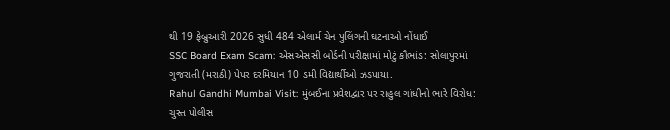થી 19 ફેબ્રુઆરી 2026 સુધી 484 એલાર્મ ચેન પુલિંગની ઘટનાઓ નોંધાઈ
SSC Board Exam Scam: એસએસસી બોર્ડની પરીક્ષામાં મોટું કૌભાંડ: સોલાપુરમાં ગુજરાતી (મરાઠી) પેપર દરમિયાન 10 ડમી વિદ્યાર્થીઓ ઝડપાયા.
Rahul Gandhi Mumbai Visit: મુંબઈના પ્રવેશદ્વાર પર રાહુલ ગાંધીનો ભારે વિરોધ: ચુસ્ત પોલીસ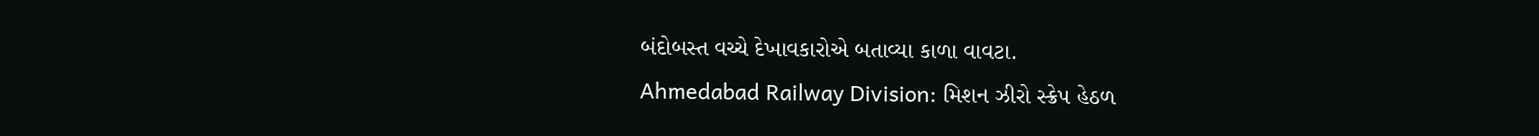બંદોબસ્ત વચ્ચે દેખાવકારોએ બતાવ્યા કાળા વાવટા.
Ahmedabad Railway Division: મિશન ઝીરો સ્ક્રેપ હેઠળ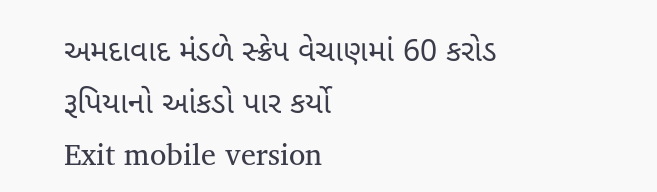અમદાવાદ મંડળે સ્ક્રેપ વેચાણમાં 60 કરોડ રૂપિયાનો આંકડો પાર કર્યો
Exit mobile version